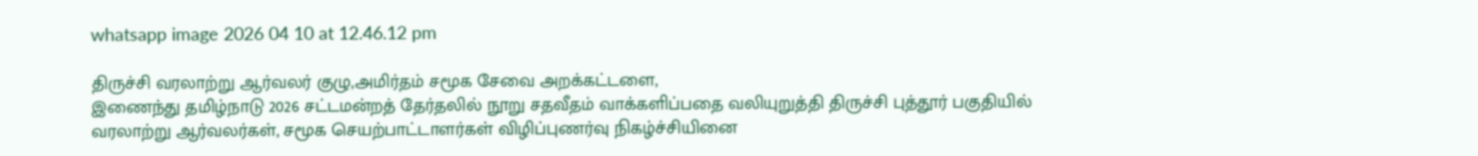whatsapp image 2026 04 10 at 12.46.12 pm

திருச்சி வரலாற்று ஆர்வலர் குழு,அமிர்தம் சமூக சேவை அறக்கட்டளை,
இணைந்து தமிழ்நாடு 2026 சட்டமன்றத் தேர்தலில் நூறு சதவீதம் வாக்களிப்பதை வலியுறுத்தி திருச்சி புத்தூர் பகுதியில் வரலாற்று ஆர்வலர்கள், சமூக செயற்பாட்டாளர்கள் விழிப்புணர்வு நிகழ்ச்சியினை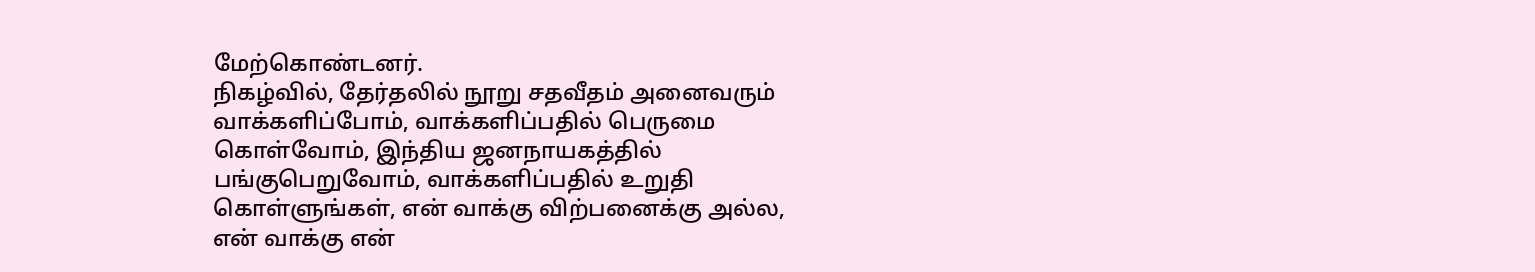மேற்கொண்டனர்.
நிகழ்வில், தேர்தலில் நூறு சதவீதம் அனைவரும் வாக்களிப்போம், வாக்களிப்பதில் பெருமை கொள்வோம், இந்திய ஜனநாயகத்தில் பங்குபெறுவோம், வாக்களிப்பதில் உறுதி கொள்ளுங்கள், என் வாக்கு விற்பனைக்கு அல்ல, என் வாக்கு என்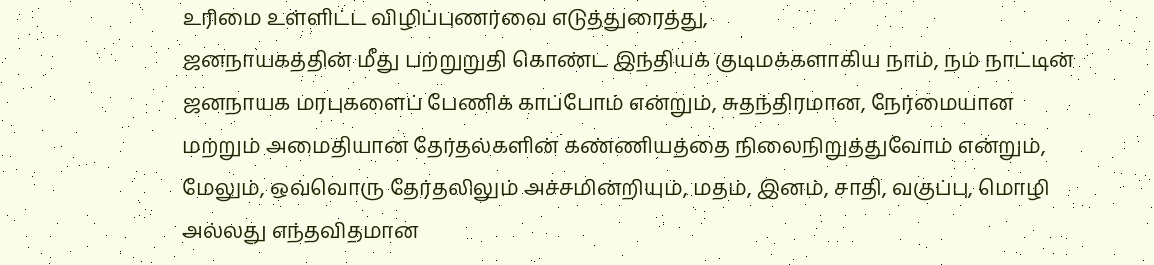உரிமை உள்ளிட்ட விழிப்புணர்வை எடுத்துரைத்து,
ஜனநாயகத்தின் மீது பற்றுறுதி கொண்ட இந்தியக் குடிமக்களாகிய நாம், நம் நாட்டின் ஜனநாயக மரபுகளைப் பேணிக் காப்போம் என்றும், சுதந்திரமான, நேர்மையான மற்றும் அமைதியான தேர்தல்களின் கண்ணியத்தை நிலைநிறுத்துவோம் என்றும், மேலும், ஒவ்வொரு தேர்தலிலும் அச்சமின்றியும், மதம், இனம், சாதி, வகுப்பு, மொழி அல்லது எந்தவிதமான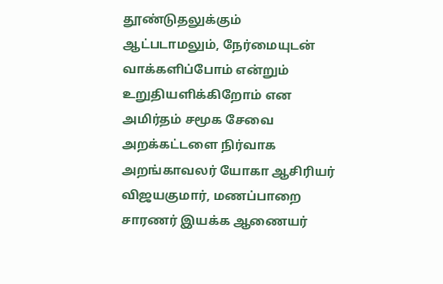தூண்டுதலுக்கும் ஆட்படாமலும், நேர்மையுடன் வாக்களிப்போம் என்றும் உறுதியளிக்கிறோம் என அமிர்தம் சமூக சேவை அறக்கட்டளை நிர்வாக அறங்காவலர் யோகா ஆசிரியர் விஜயகுமார், மணப்பாறை சாரணர் இயக்க ஆணையர்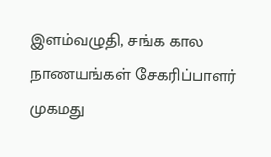இளம்வழுதி, சங்க கால நாணயங்கள் சேகரிப்பாளர் முகமது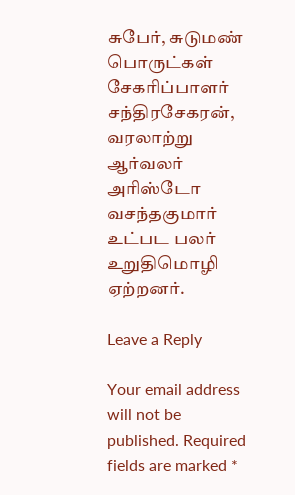சுபேர், சுடுமண் பொருட்கள் சேகரிப்பாளர் சந்திரசேகரன், வரலாற்று ஆர்வலர் அரிஸ்டோ வசந்தகுமார்
உட்பட பலர் உறுதிமொழி ஏற்றனர்.

Leave a Reply

Your email address will not be published. Required fields are marked *